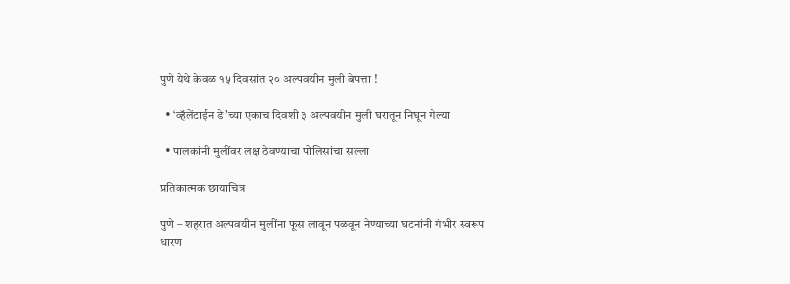पुणे येथे केवळ १५ दिवसांत २० अल्पवयीन मुली बेपत्ता !

  • ‘व्हॅलेंटाईन डे’च्या एकाच दिवशी ३ अल्पवयीन मुली घरातून निघून गेल्या

  • पालकांनी मुलींवर लक्ष ठेवण्याचा पोलिसांचा सल्ला

प्रतिकात्मक छायाचित्र

पुणे – शहरात अल्पवयीन मुलींना फूस लावून पळवून नेण्याच्या घटनांनी गंभीर स्वरूप धारण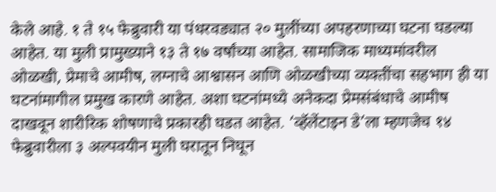केले आहे. १ ते १५ फेब्रुवारी या पंधरवड्यात २० मुलींच्या अपहरणाच्या घटना घडल्या आहेत. या मुली प्रामुख्याने १३ ते १७ वर्षांच्या आहेत. सामाजिक माध्यमांवरील ओळखी, प्रेमाचे आमीष, लग्नाचे आश्वासन आणि ओळखीच्या व्यक्तींचा सहभाग ही या घटनांमागील प्रमुख कारणे आहेत. अशा घटनांमध्ये अनेकदा प्रेमसंबंधाचे आमीष दाखवून शारीरिक शोषणाचे प्रकारही घडत आहेत. ‘व्हॅलेंटाइन डे’ला म्हणजेच १४ फेब्रुवारीला ३ अल्पवयीन मुली घरातून निघून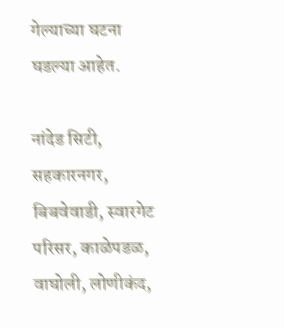गेल्याच्या घटना घडल्या आहेत.

नांदेड सिटी, सहकारनगर, बिबवेवाडी, स्वारगेट परिसर, काळेपडळ, वाघोली, लोणीकंद,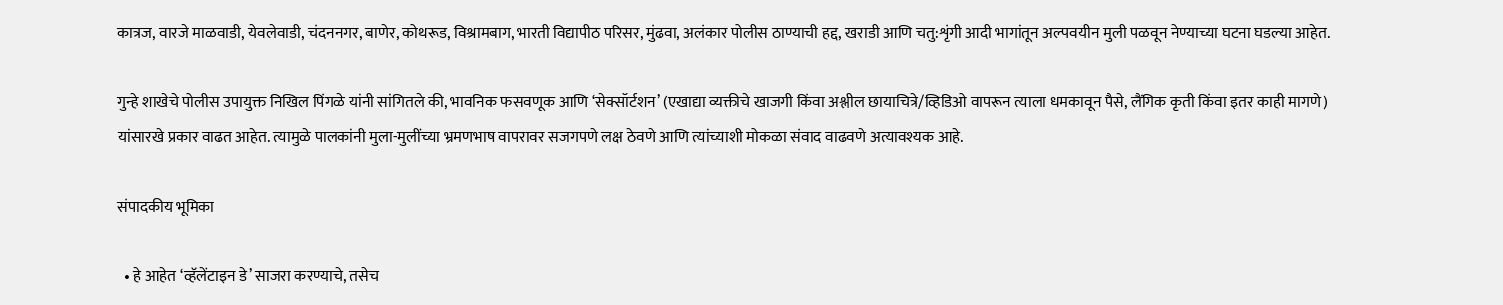कात्रज, वारजे माळवाडी, येवलेवाडी, चंदननगर, बाणेर, कोथरूड, विश्रामबाग, भारती विद्यापीठ परिसर, मुंढवा, अलंकार पोलीस ठाण्याची हद्द, खराडी आणि चतु:शृंगी आदी भागांतून अल्पवयीन मुली पळवून नेण्याच्या घटना घडल्या आहेत.

गुन्हे शाखेचे पोलीस उपायुक्त निखिल पिंगळे यांनी सांगितले की, भावनिक फसवणूक आणि ‘सेक्सॉर्टशन’ (एखाद्या व्यक्तीचे खाजगी किंवा अश्लील छायाचित्रे/व्हिडिओ वापरून त्याला धमकावून पैसे, लैंगिक कृती किंवा इतर काही मागणे) यांसारखे प्रकार वाढत आहेत. त्यामुळे पालकांनी मुला-मुलींच्या भ्रमणभाष वापरावर सजगपणे लक्ष ठेवणे आणि त्यांच्याशी मोकळा संवाद वाढवणे अत्यावश्यक आहे.

संपादकीय भूमिका

  • हे आहेत ‘व्हॅलेंटाइन डे’ साजरा करण्याचे, तसेच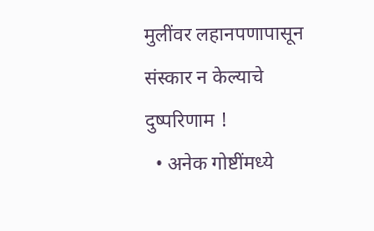मुलींवर लहानपणापासून संस्कार न केल्याचे दुष्परिणाम !
  • अनेक गोष्टींमध्ये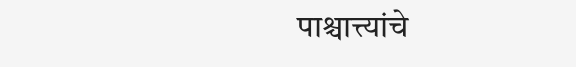पाश्चात्त्यांचे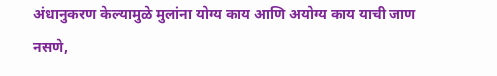अंधानुकरण केल्यामुळे मुलांना योग्य काय आणि अयोग्य काय याची जाण नसणे,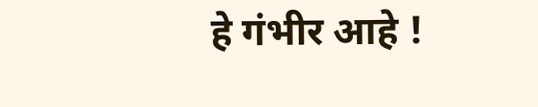हे गंभीर आहे !